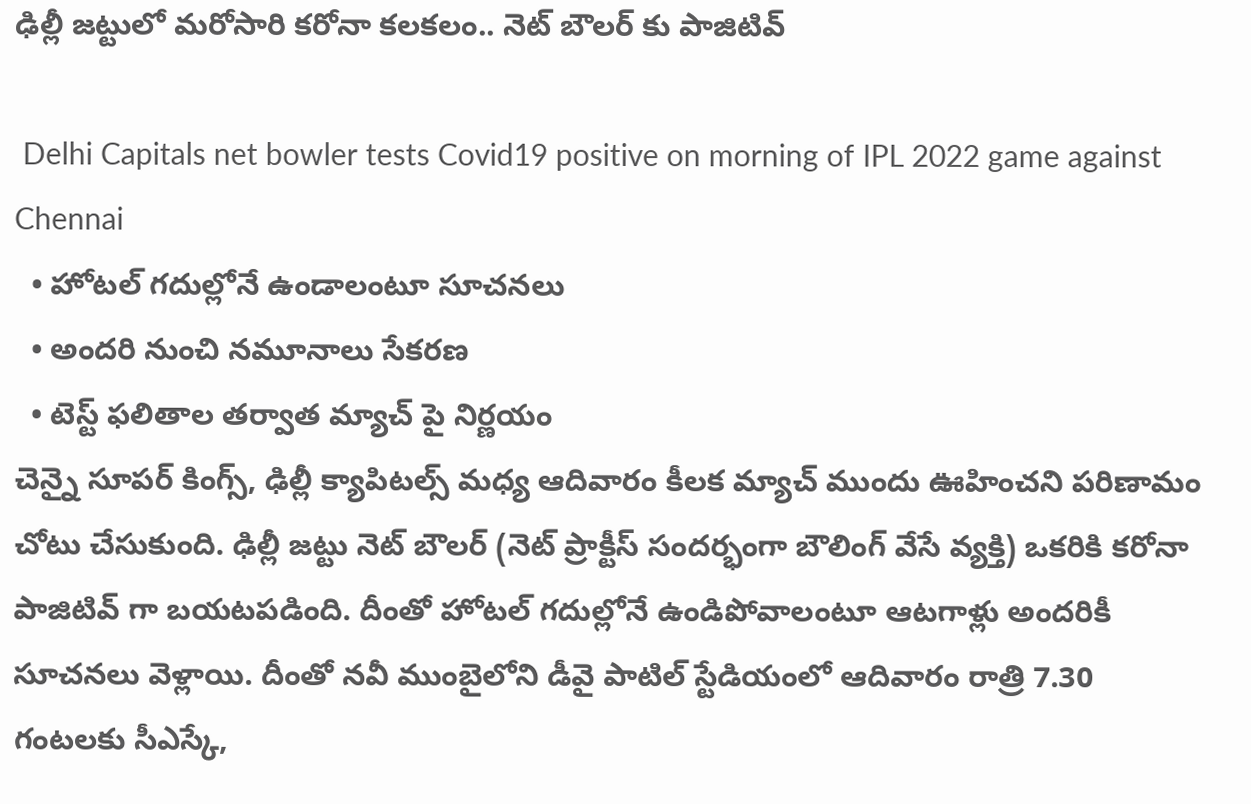ఢిల్లీ జట్టులో మరోసారి కరోనా కలకలం.. నెట్ బౌలర్ కు పాజిటివ్

 Delhi Capitals net bowler tests Covid19 positive on morning of IPL 2022 game against Chennai
  • హోటల్ గదుల్లోనే ఉండాలంటూ సూచనలు
  • అందరి నుంచి నమూనాలు సేకరణ
  • టెస్ట్ ఫలితాల తర్వాత మ్యాచ్ పై నిర్ణయం
చెన్నై సూపర్ కింగ్స్, ఢిల్లీ క్యాపిటల్స్ మధ్య ఆదివారం కీలక మ్యాచ్ ముందు ఊహించని పరిణామం చోటు చేసుకుంది. ఢిల్లీ జట్టు నెట్ బౌలర్ (నెట్ ప్రాక్టీస్ సందర్భంగా బౌలింగ్ వేసే వ్యక్తి) ఒకరికి కరోనా పాజిటివ్ గా బయటపడింది. దీంతో హోటల్ గదుల్లోనే ఉండిపోవాలంటూ ఆటగాళ్లు అందరికీ సూచనలు వెళ్లాయి. దీంతో నవీ ముంబైలోని డీవై పాటిల్ స్టేడియంలో ఆదివారం రాత్రి 7.30 గంటలకు సీఎస్కే,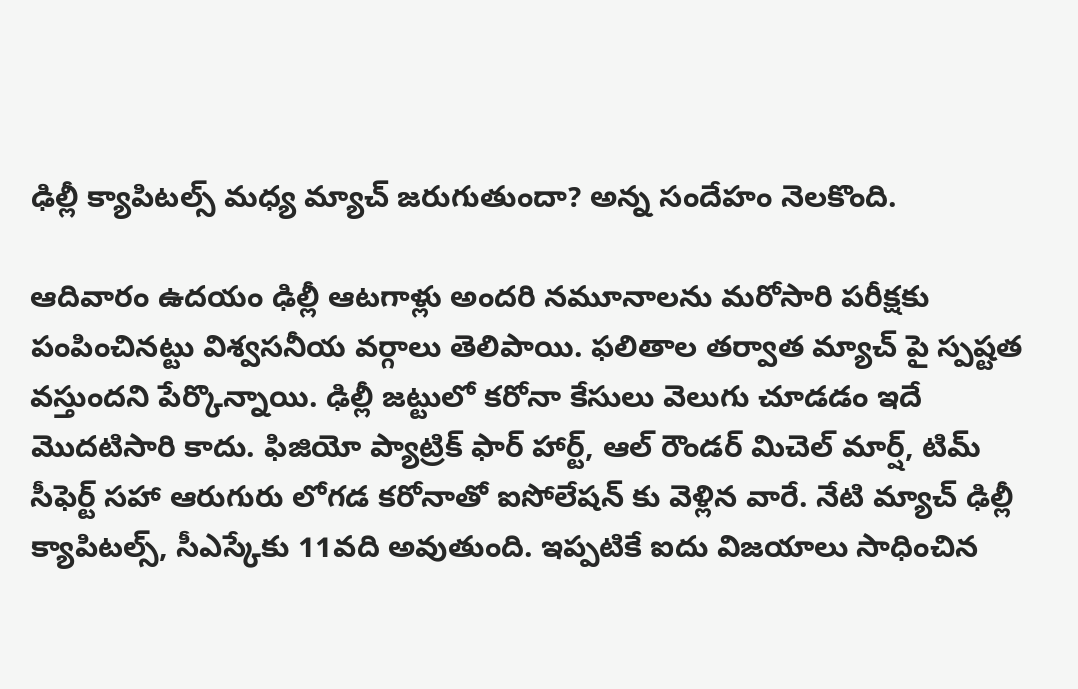ఢిల్లీ క్యాపిటల్స్ మధ్య మ్యాచ్ జరుగుతుందా? అన్న సందేహం నెలకొంది.

ఆదివారం ఉదయం ఢిల్లీ ఆటగాళ్లు అందరి నమూనాలను మరోసారి పరీక్షకు పంపించినట్టు విశ్వసనీయ వర్గాలు తెలిపాయి. ఫలితాల తర్వాత మ్యాచ్ పై స్పష్టత వస్తుందని పేర్కొన్నాయి. ఢిల్లీ జట్టులో కరోనా కేసులు వెలుగు చూడడం ఇదే మొదటిసారి కాదు. ఫిజియో ప్యాట్రిక్ ఫార్ హార్ట్, ఆల్ రౌండర్ మిచెల్ మార్ష్, టిమ్ సీఫెర్ట్ సహా ఆరుగురు లోగడ కరోనాతో ఐసోలేషన్ కు వెళ్లిన వారే. నేటి మ్యాచ్ ఢిల్లీ క్యాపిటల్స్, సీఎస్కేకు 11వది అవుతుంది. ఇప్పటికే ఐదు విజయాలు సాధించిన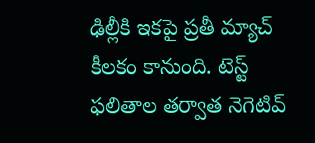ఢిల్లీకి ఇకపై ప్రతీ మ్యాచ్ కీలకం కానుంది. టెస్ట్ ఫలితాల తర్వాత నెగెటివ్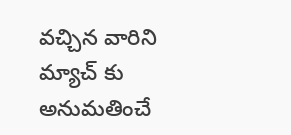వచ్చిన వారిని మ్యాచ్ కు అనుమతించే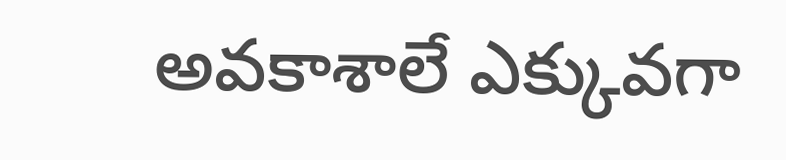అవకాశాలే ఎక్కువగా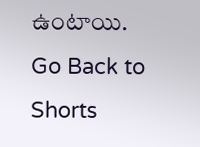ఉంటాయి.
Go Back to Shorts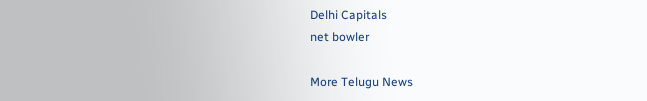Delhi Capitals
net bowler

More Telugu News